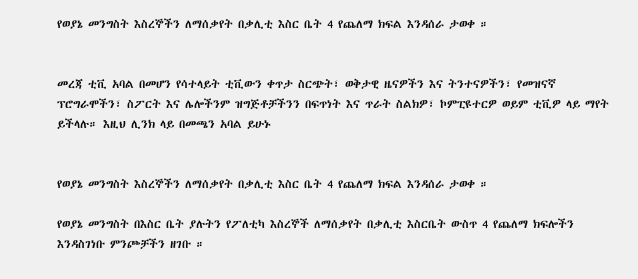የወያኔ መንግስት እስረኞችን ለማሰቃየት በቃሊቲ እስር ቤት 4 የጨለማ ክፍል እንዳሰራ ታወቀ ።


መረጃ ቲቪ አባል በመሆን የሳተላይት ቲቪውን ቀጥታ ስርጭት፣ ወቅታዊ ዜናዎችን እና ትንተናዎችን፣ የመዝናኛ ፕሮግራሞችን፣ ስፖርት እና ሌሎችንም ዝግጅቶቻችንን በፍጥነት እና ጥራት ስልክዎ፣ ኮምፒዩተርዎ ወይም ቲቪዎ ላይ ማየት ይችላሉ። እዚህ ሊንክ ላይ በመጫን አባል ይሁኑ


የወያኔ መንግስት እስረኞችን ለማሰቃየት በቃሊቲ እስር ቤት 4 የጨለማ ክፍል እንዳሰራ ታወቀ ።

የወያኔ መንግስት በእስር ቤት ያሉትን የፖለቲካ እስረኞች ለማሰቃየት በቃሊቲ እስርቤት ውስጥ 4 የጨለማ ክፍሎችን እንዳስገነቡ ምንጮቻችን ዘገቡ ።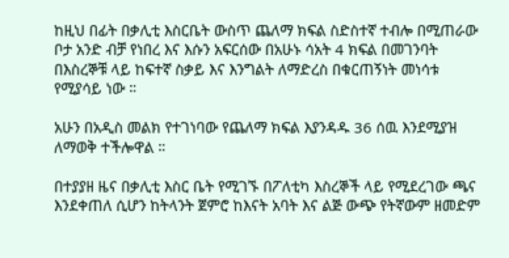ከዚህ በፊት በቃሊቲ እስርቤት ውስጥ ጨለማ ክፍል ስድስተኛ ተብሎ በሚጠራው ቦታ አንድ ብቻ የነበረ እና እሱን አፍርሰው በአሁኑ ሳአት 4 ክፍል በመገንባት በእስረኞቹ ላይ ከፍተኛ ስቃይ እና እንግልት ለማድረስ በቁርጠኝነት መነሳቱ የሚያሳይ ነው ።

አሁን በአዲስ መልክ የተገነባው የጨለማ ክፍል እያንዳዱ 36 ሰዉ እንደሚያዝ ለማወቅ ተችሎዋል ።

በተያያዘ ዜና በቃሊቲ እስር ቤት የሚገኙ በፖለቲካ እስረኞች ላይ የሚደረገው ጫና እንደቀጠለ ሲሆን ከትላንት ጀምሮ ከእናት አባት እና ልጅ ውጭ የትኛውም ዘመድም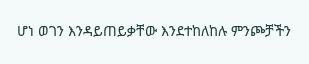ሆነ ወገን እንዳይጠይቃቸው እንደተከለከሉ ምንጮቻችን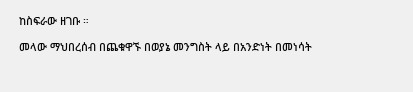ከስፍራው ዘገቡ ።

መላው ማህበረሰብ በጨቁዋኙ በወያኔ መንግስት ላይ በአንድነት በመነሳት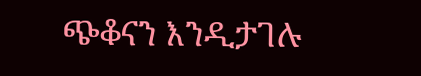ጭቆናን እንዲታገሉ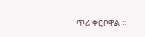ጥሪ ቀርቦዋል ።